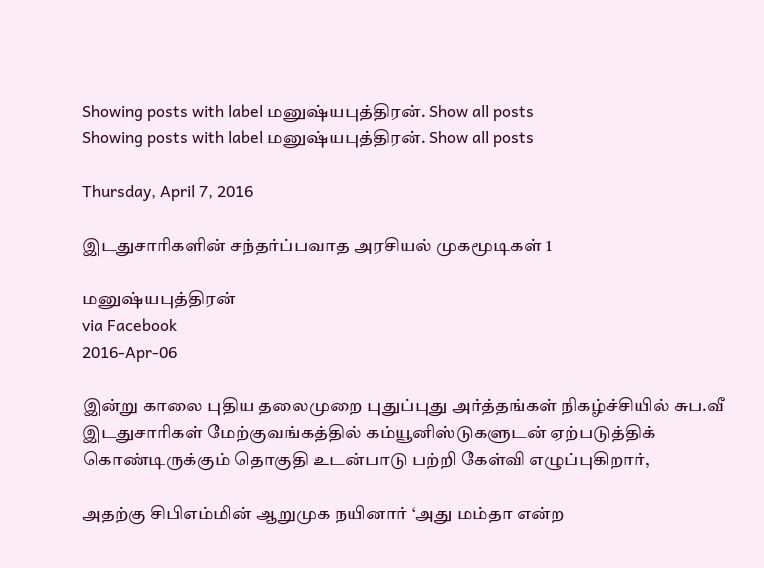Showing posts with label மனுஷ்யபுத்திரன். Show all posts
Showing posts with label மனுஷ்யபுத்திரன். Show all posts

Thursday, April 7, 2016

இடதுசாரிகளின் சந்தர்ப்பவாத அரசியல் முகமூடிகள் 1

மனுஷ்யபுத்திரன்
via Facebook
2016-Apr-06

இன்று காலை புதிய தலைமுறை புதுப்புது அர்த்தங்கள் நிகழ்ச்சியில் சுப.வீ இடதுசாரிகள் மேற்குவங்கத்தில் கம்யூனிஸ்டுகளுடன் ஏற்படுத்திக் கொண்டிருக்கும் தொகுதி உடன்பாடு பற்றி கேள்வி எழுப்புகிறார்,

அதற்கு சிபிஎம்மின் ஆறுமுக நயினார் ‘அது மம்தா என்ற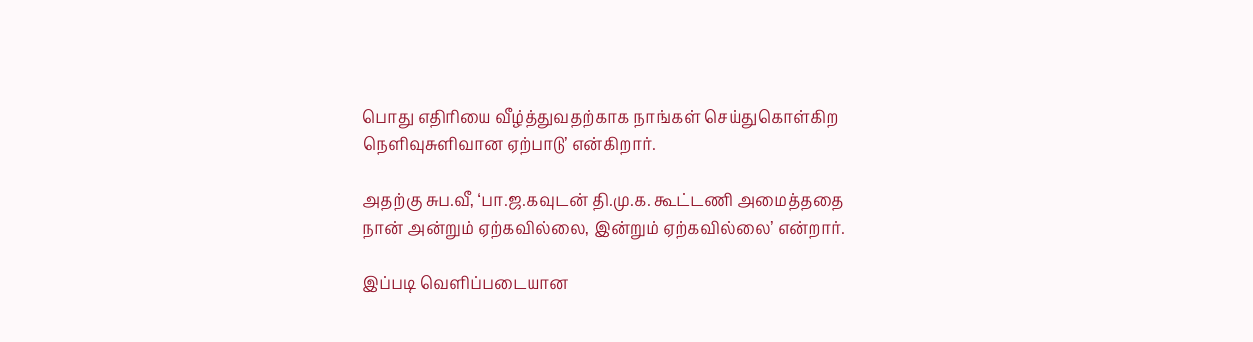பொது எதிரியை வீழ்த்துவதற்காக நாங்கள் செய்துகொள்கிற நெளிவுசுளிவான ஏற்பாடு’ என்கிறார்.

அதற்கு சுப.வீ, ‘பா.ஜ.கவுடன் தி.மு.க. கூட்டணி அமைத்ததை நான் அன்றும் ஏற்கவில்லை, இன்றும் ஏற்கவில்லை’ என்றார்.

இப்படி வெளிப்படையான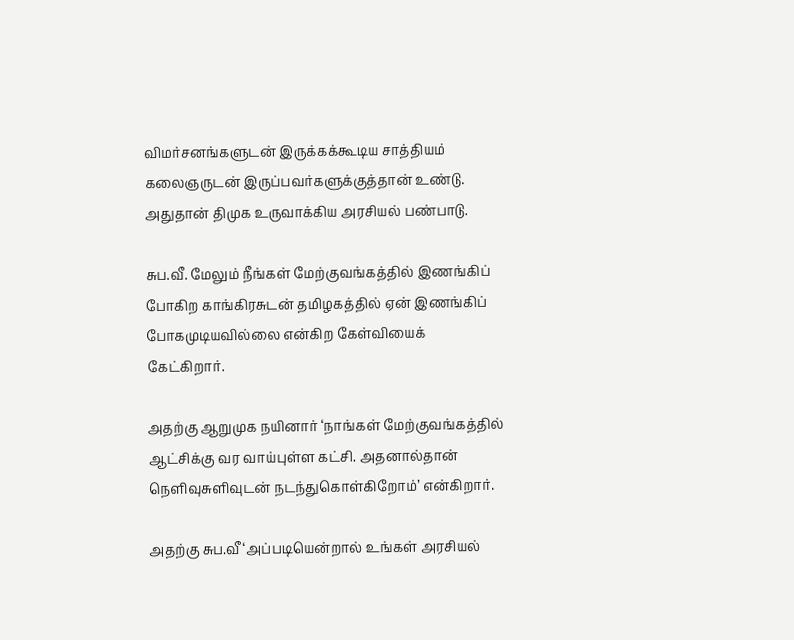விமர்சனங்களுடன் இருக்கக்கூடிய சாத்தியம் கலைஞருடன் இருப்பவர்களுக்குத்தான் உண்டு. அதுதான் திமுக உருவாக்கிய அரசியல் பண்பாடு.

சுப.வீ. மேலும் நீங்கள் மேற்குவங்கத்தில் இணங்கிப் போகிற காங்கிரசுடன் தமிழகத்தில் ஏன் இணங்கிப் போகமுடியவில்லை என்கிற கேள்வியைக் கேட்கிறார்.

அதற்கு ஆறுமுக நயினார் ‘நாங்கள் மேற்குவங்கத்தில் ஆட்சிக்கு வர வாய்புள்ள கட்சி. அதனால்தான் நெளிவுசுளிவுடன் நடந்துகொள்கிறோம்’ என்கிறார்.

அதற்கு சுப.வீ ‘அப்படியென்றால் உங்கள் அரசியல்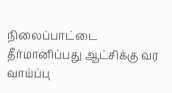நிலைப்பாட்டை தீர்மானிப்பது ஆட்சிக்கு வர வாய்ப்பு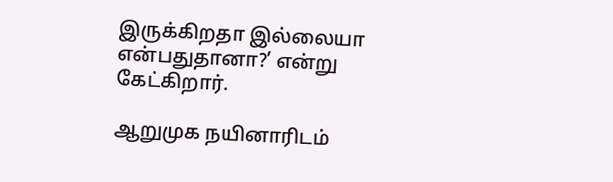இருக்கிறதா இல்லையா என்பதுதானா?’ என்று கேட்கிறார்.

ஆறுமுக நயினாரிடம்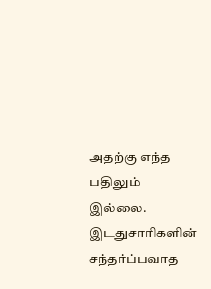அதற்கு எந்த பதிலும் இல்லை. இடதுசாரிகளின் சந்தர்ப்பவாத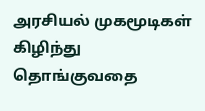அரசியல் முகமூடிகள் கிழிந்து தொங்குவதை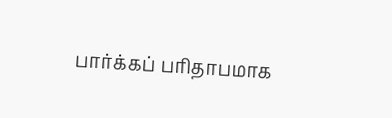பார்க்கப் பரிதாபமாக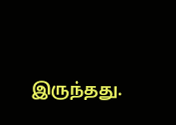இருந்தது.